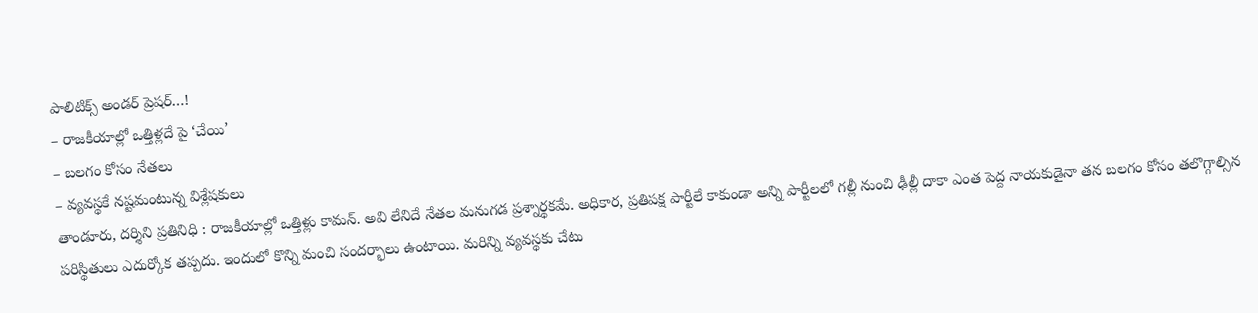పాలిటిక్స్ అండర్ ప్రెషర్…!
– రాజకీయాల్లో ఒత్తిళ్లదే పై ‘చేయి’
– బలగం కోసం నేతలు
– వ్యవస్థకే నష్టమంటున్న విశ్లేషకులు
తాండూరు, దర్శిని ప్రతినిధి : రాజకీయాల్లో ఒత్తిళ్లు కామన్. అవి లేనిదే నేతల మనుగడ ప్రశ్నార్థకమే. అధికార, ప్రతిపక్ష పార్టీలే కాకుండా అన్ని పార్టీలలో గల్లీ నుంచి ఢీల్లీ దాకా ఎంత పెద్ద నాయకుడైనా తన బలగం కోసం తలొగ్గాల్సిన పరిస్థితులు ఎదుర్కోక తప్పదు. ఇందులో కొన్ని మంచి సందర్భాలు ఉంటాయి. మరిన్ని వ్యవస్థకు చేటు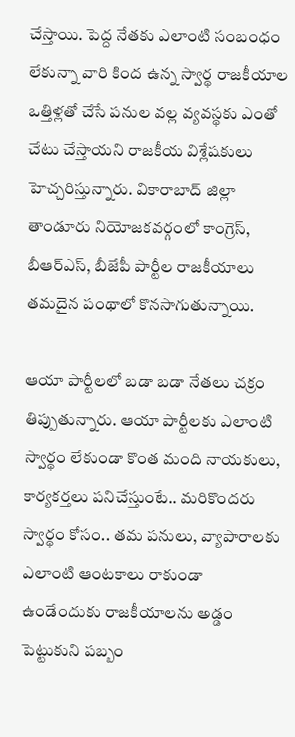చేస్తాయి. పెద్ద నేతకు ఎలాంటి సంబంధం లేకున్నా వారి కింద ఉన్న స్వార్థ రాజకీయాల ఒత్తిళ్లతో చేసే పనుల వల్ల వ్యవస్థకు ఎంతో చేటు చేస్తాయని రాజకీయ విశ్లేషకులు హెచ్చరిస్తున్నారు. వికారాబాద్ జిల్లా తాండూరు నియోజకవర్గంలో కాంగ్రెస్, బీఆర్ఎస్, బీజేపీ పార్టీల రాజకీయాలు తమదైన పంథాలో కొనసాగుతున్నాయి.

ఆయా పార్టీలలో బడా బడా నేతలు చక్రం తిప్పుతున్నారు. ఆయా పార్టీలకు ఎలాంటి స్వార్థం లేకుండా కొంత మంది నాయకులు, కార్యకర్తలు పనిచేస్తుంటే.. మరికొందరు స్వార్థం కోసం.. తమ పనులు, వ్యాపారాలకు ఎలాంటి ఆంటకాలు రాకుండా ఉండేందుకు రాజకీయాలను అడ్డం పెట్టుకుని పబ్బం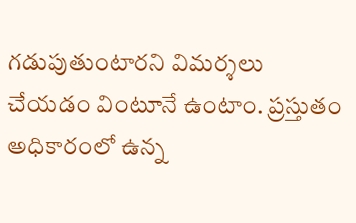గడుపుతుంటారని విమర్శలు చేయడం వింటూనే ఉంటాం. ప్రస్తుతం అధికారంలో ఉన్న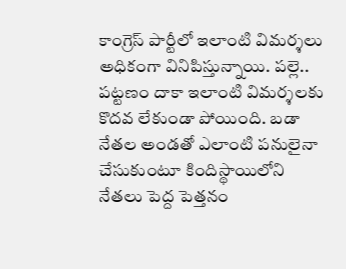కాంగ్రెస్ పార్టీలో ఇలాంటి విమర్శలు అధికంగా వినిపిస్తున్నాయి. పల్లె.. పట్టణం దాకా ఇలాంటి విమర్శలకు కొదవ లేకుండా పోయింది. బడా నేతల అండతో ఎలాంటి పనులైనా చేసుకుంటూ కిందిస్థాయిలోని నేతలు పెద్ద పెత్తనం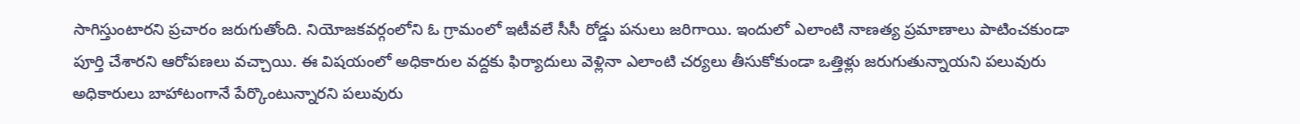సాగిస్తుంటారని ప్రచారం జరుగుతోంది. నియోజకవర్గంలోని ఓ గ్రామంలో ఇటీవలే సీసీ రోడ్డు పనులు జరిగాయి. ఇందులో ఎలాంటి నాణత్య ప్రమాణాలు పాటించకుండా పూర్తి చేశారని ఆరోపణలు వచ్చాయి. ఈ విషయంలో అధికారుల వద్దకు ఫిర్యాదులు వెళ్లినా ఎలాంటి చర్యలు తీసుకోకుండా ఒత్తిళ్లు జరుగుతున్నాయని పలువురు అధికారులు బాహాటంగానే పేర్కొంటున్నారని పలువురు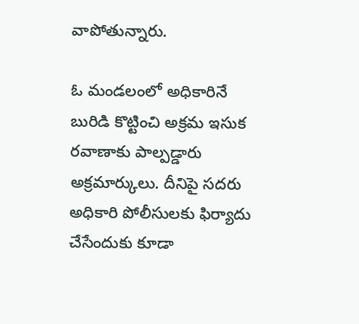వాపోతున్నారు.

ఓ మండలంలో అధికారినే బురిడి కొట్టించి అక్రమ ఇసుక రవాణాకు పాల్పడ్డారు అక్రమార్కులు. దీనిపై సదరు అధికారి పోలీసులకు ఫిర్యాదు చేసేందుకు కూడా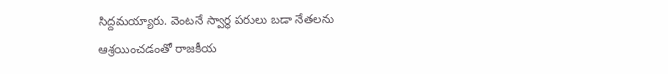సిద్దమయ్యారు. వెంటనే స్వార్థ పరులు బడా నేతలను ఆశ్రయించడంతో రాజకీయ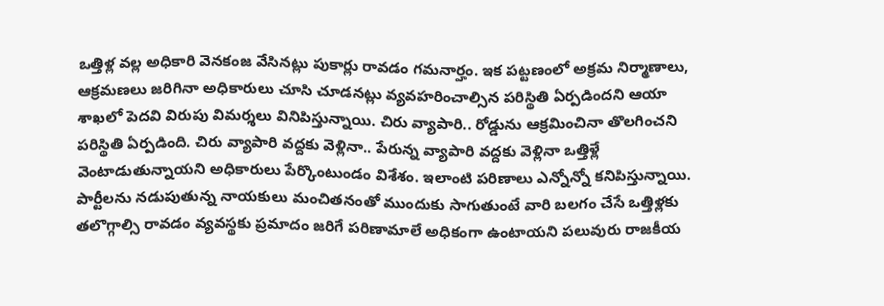ఒత్తిళ్ల వల్ల అధికారి వెనకంజ వేసినట్లు పుకార్లు రావడం గమనార్హం. ఇక పట్టణంలో అక్రమ నిర్మాణాలు, ఆక్రమణలు జరిగినా అధికారులు చూసి చూడనట్లు వ్యవహరించాల్సిన పరిస్థితి ఏర్పడిందని ఆయా శాఖలో పెదవి విరుపు విమర్శలు వినిపిస్తున్నాయి. చిరు వ్యాపారి.. రోడ్డును ఆక్రమించినా తొలగించని పరిస్థితి ఏర్పడింది. చిరు వ్యాపారి వద్దకు వెళ్లినా.. పేరున్న వ్యాపారి వద్దకు వెళ్లినా ఒత్తిళ్లే వెంటాడుతున్నాయని అధికారులు పేర్కొంటుండం విశేశం. ఇలాంటి పరిణాలు ఎన్నోన్నో కనిపిస్తున్నాయి. పార్టీలను నడుపుతున్న నాయకులు మంచితనంతో ముందుకు సాగుతుంటే వారి బలగం చేసే ఒత్తిళ్లకు తలొగ్గాల్సి రావడం వ్యవస్థకు ప్రమాదం జరిగే పరిణామాలే అధికంగా ఉంటాయని పలువురు రాజకీయ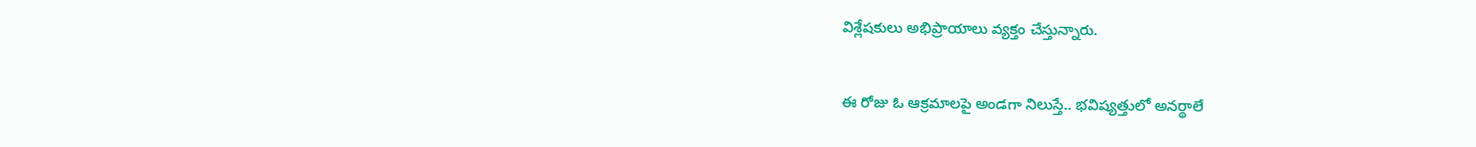విశ్లేషకులు అభిప్రాయాలు వ్యక్తం చేస్తున్నారు.

ఈ రోజు ఓ ఆక్రమాలపై అండగా నిలుస్తే.. భవిష్యత్తులో అనర్థాలే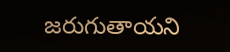జరుగుతాయని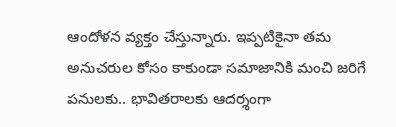ఆందోళన వ్యక్తం చేస్తున్నారు. ఇప్పటికైనా తమ అనుచరుల కోసం కాకుండా సమాజానికి మంచి జరిగే పనులకు.. భావితరాలకు ఆదర్శంగా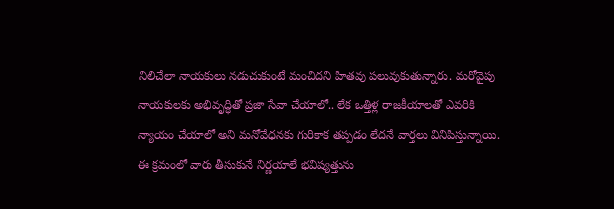నిలిచేలా నాయకులు నడుచుకుంటే మంచిదని హితవు పలువుకుతున్నారు. మరోవైపు నాయకులకు అభివృద్ధితో ప్రజా సేవా చేయాలో.. లేక ఒత్తిళ్ల రాజకీయాలతో ఎవరికి న్యాయం చేయాలో అని మనోవేధనకు గురికాక తప్పడం లేదనే వార్తలు వినిపిస్తున్నాయి. ఈ క్రమంలో వారు తీసుకునే నిర్ణయాలే భవిష్యత్తును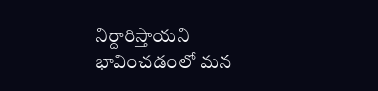నిర్దారిస్తాయని భావించడంలో మన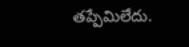తప్పేమిలేదు.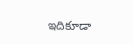ఇదికూడా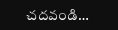చదవండి…